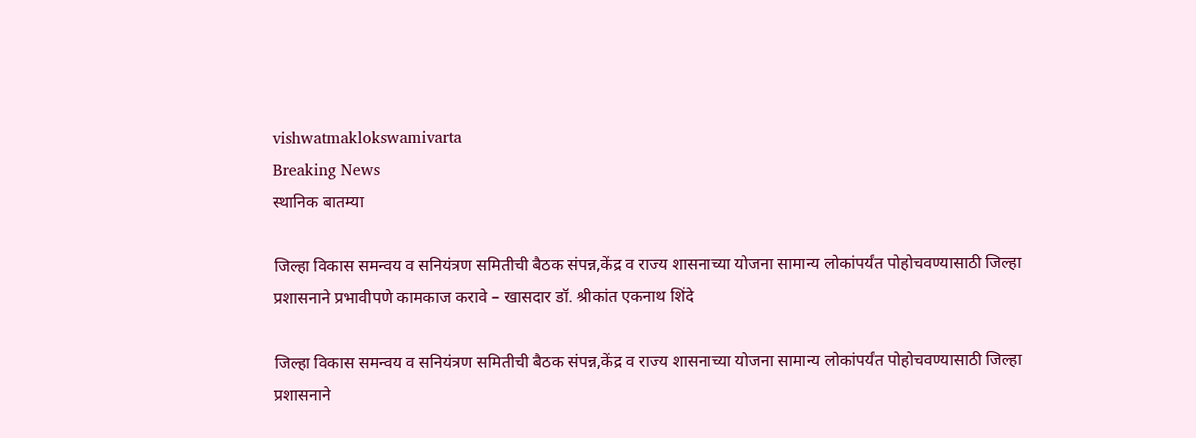vishwatmaklokswamivarta
Breaking News
स्थानिक बातम्या

जिल्हा विकास समन्वय व सनियंत्रण समितीची बैठक संपन्न,केंद्र व राज्य शासनाच्या योजना सामान्य लोकांपर्यंत पोहोचवण्यासाठी जिल्हा प्रशासनाने प्रभावीपणे कामकाज करावे – खासदार डॉ. श्रीकांत एकनाथ शिंदे

जिल्हा विकास समन्वय व सनियंत्रण समितीची बैठक संपन्न,केंद्र व राज्य शासनाच्या योजना सामान्य लोकांपर्यंत पोहोचवण्यासाठी जिल्हा प्रशासनाने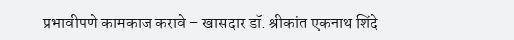प्रभावीपणे कामकाज करावे – खासदार डॉ. श्रीकांत एकनाथ शिंदे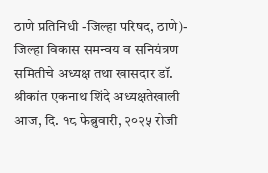ठाणे प्रतिनिधी -जिल्हा परिषद, ठाणे)- जिल्हा विकास समन्वय व सनियंत्रण समितीचे अध्यक्ष तथा खासदार डॉ. श्रीकांत एकनाथ शिंदे अध्यक्षतेखाली आज, दि. १८ फेब्रुवारी, २०२५ रोजी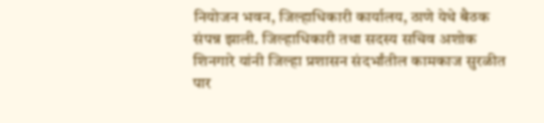नियोजन भवन, जिल्हाधिकारी कार्यालय, ठाणे येथे बैठक संपन्न झाली. जिल्हाधिकारी तथा सदस्य सचिव अशोक शिनगारे यांनी जिल्हा प्रशासन संदर्भांतील कामकाज सुरळीत पार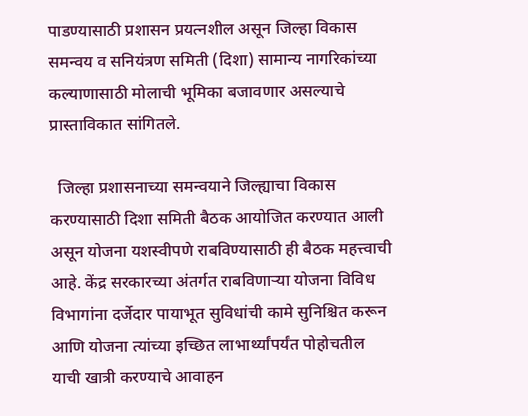पाडण्यासाठी प्रशासन प्रयत्नशील असून जिल्हा विकास समन्वय व सनियंत्रण समिती (दिशा) सामान्य नागरिकांच्या कल्याणासाठी मोलाची भूमिका बजावणार असल्याचे प्रास्ताविकात सांगितले.

  जिल्हा प्रशासनाच्या समन्वयाने जिल्ह्याचा विकास करण्यासाठी दिशा समिती बैठक आयोजित करण्यात आली असून योजना यशस्वीपणे राबविण्यासाठी ही बैठक महत्त्वाची आहे. केंद्र सरकारच्या अंतर्गत राबविणाऱ्या योजना विविध विभागांना दर्जेदार पायाभूत सुविधांची कामे सुनिश्चित करून आणि योजना त्यांच्या इच्छित लाभार्थ्यांपर्यंत पोहोचतील याची खात्री करण्याचे आवाहन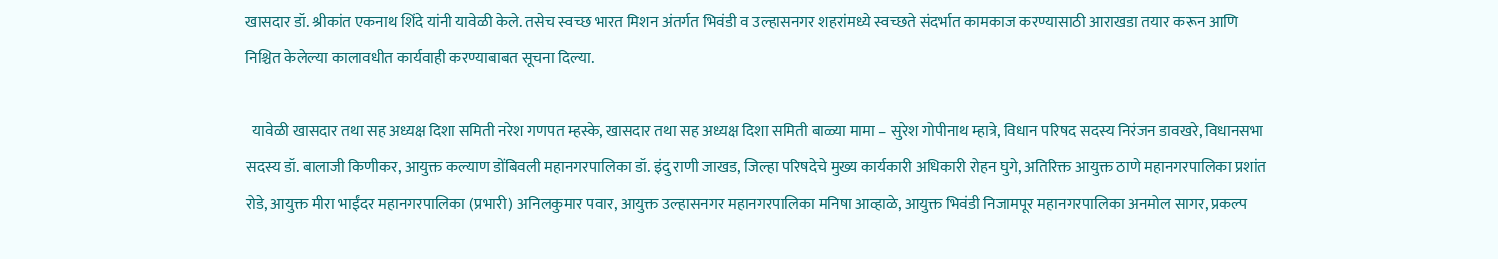खासदार डॉ. श्रीकांत एकनाथ शिंदे यांनी यावेळी केले. तसेच स्वच्छ भारत मिशन अंतर्गत भिवंडी व उल्हासनगर शहरांमध्ये स्वच्छते संदर्भात कामकाज करण्यासाठी आराखडा तयार करून आणि निश्चित केलेल्या कालावधीत कार्यवाही करण्याबाबत सूचना दिल्या.

  यावेळी खासदार तथा सह अध्यक्ष दिशा समिती नरेश गणपत म्हस्के, खासदार तथा सह अध्यक्ष दिशा समिती बाळ्या मामा – सुरेश गोपीनाथ म्हात्रे, विधान परिषद सदस्य निरंजन डावखरे, विधानसभा सदस्य डॉ. बालाजी किणीकर, आयुक्त कल्याण डोंबिवली महानगरपालिका डॉ. इंदु राणी जाखड, जिल्हा परिषदेचे मुख्य कार्यकारी अधिकारी रोहन घुगे, अतिरिक्त आयुक्त ठाणे महानगरपालिका प्रशांत रोडे, आयुक्त मीरा भाईंदर महानगरपालिका (प्रभारी) अनिलकुमार पवार, आयुक्त उल्हासनगर महानगरपालिका मनिषा आव्हाळे, आयुक्त भिवंडी निजामपूर महानगरपालिका अनमोल सागर, प्रकल्प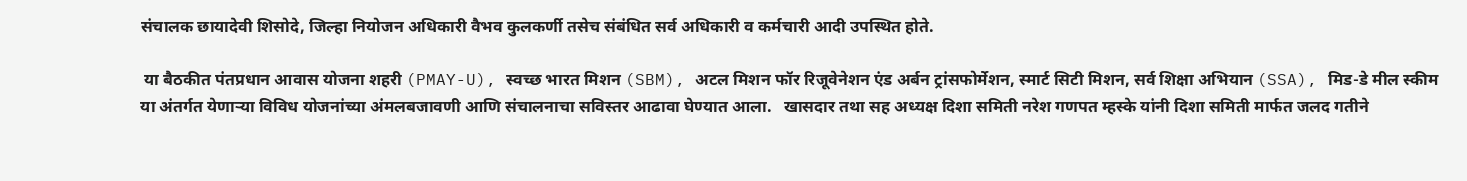संचालक छायादेवी शिसोदे, जिल्हा नियोजन अधिकारी वैभव कुलकर्णी तसेच संबंधित सर्व अधिकारी व कर्मचारी आदी उपस्थित होते.

 या बैठकीत पंतप्रधान आवास योजना शहरी (PMAY-U), स्वच्छ भारत मिशन (SBM), अटल मिशन फॉर रिजूवेनेशन एंड अर्बन ट्रांसफोर्मेशन, स्मार्ट सिटी मिशन, सर्व शिक्षा अभियान (SSA), मिड-डे मील स्कीम या अंतर्गत येणाऱ्या विविध योजनांच्या अंमलबजावणी आणि संचालनाचा सविस्तर आढावा घेण्यात आला.   खासदार तथा सह अध्यक्ष दिशा समिती नरेश गणपत म्हस्के यांनी दिशा समिती मार्फत जलद गतीने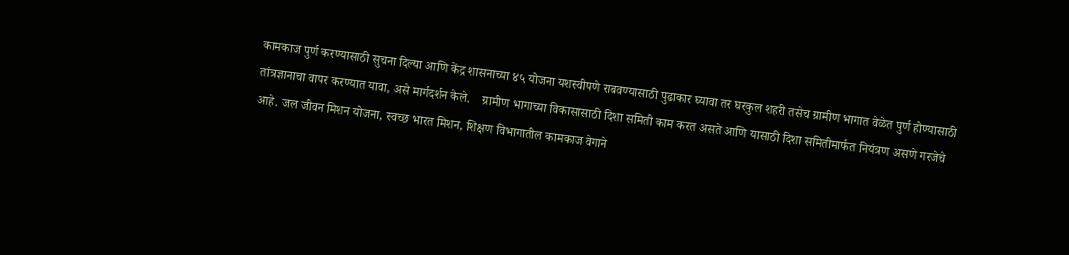कामकाज पुर्ण करण्यासाठी सुचना दिल्या आणि केंद्र शासनाच्या ४५ योजना यशस्वीपणे राबवण्यासाठी पुढाकार घ्यावा तर घरकुल शहरी तसेच ग्रामीण भागात वेळेत पुर्ण होण्यासाठी तांत्रज्ञानाचा वापर करण्यात यावा, असे मार्गदर्शन केले.    ग्रामीण भागाच्या विकासासाठी दिशा समिती काम करत असते आणि यासाठी दिशा समितीमार्फत नियंत्रण असणे गरजेचे आहे. जल जीवन मिशन योजना, स्वच्छ भारत मिशन, शिक्षण विभागातील कामकाज वेगाने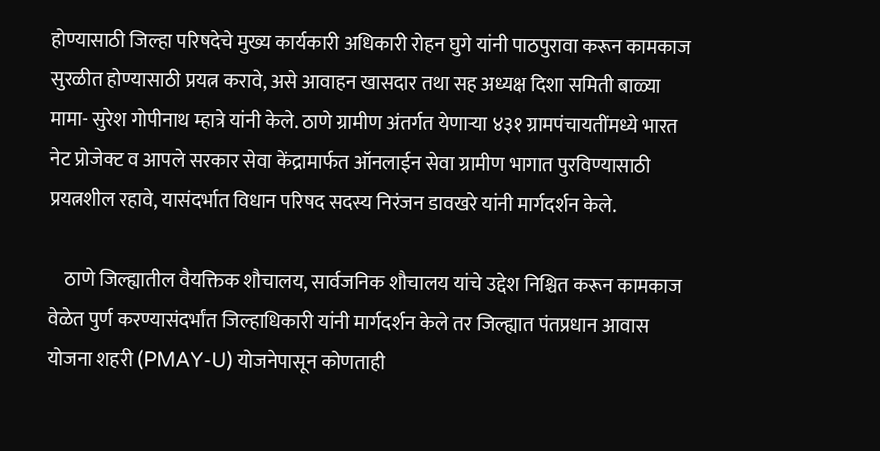होण्यासाठी जिल्हा परिषदेचे मुख्य कार्यकारी अधिकारी रोहन घुगे यांनी पाठपुरावा करून कामकाज सुरळीत होण्यासाठी प्रयत्न करावे, असे आवाहन खासदार तथा सह अध्यक्ष दिशा समिती बाळ्या मामा- सुरेश गोपीनाथ म्हात्रे यांनी केले. ठाणे ग्रामीण अंतर्गत येणाऱ्या ४३१ ग्रामपंचायतींमध्ये भारत नेट प्रोजेक्ट व आपले सरकार सेवा केंद्रामार्फत ऑनलाईन सेवा ग्रामीण भागात पुरविण्यासाठी प्रयत्नशील रहावे, यासंदर्भात विधान परिषद सदस्य निरंजन डावखरे यांनी मार्गदर्शन केले.

    ठाणे जिल्ह्यातील वैयक्तिक शौचालय, सार्वजनिक शौचालय यांचे उद्देश निश्चित करून कामकाज वेळेत पुर्ण करण्यासंदर्भांत जिल्हाधिकारी यांनी मार्गदर्शन केले तर जिल्ह्यात पंतप्रधान आवास योजना शहरी (PMAY-U) योजनेपासून कोणताही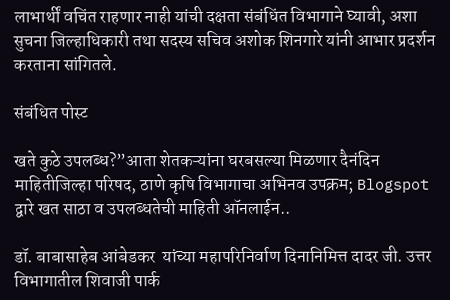लाभार्थीं वचिंत राहणार नाही यांची दक्षता संबंधिंत विभागाने घ्यावी, अशा सुचना जिल्हाधिकारी तथा सदस्य सचिव अशोक शिनगारे यांनी आभार प्रदर्शन करताना सांगितले.

संबंधित पोस्ट

खते कुठे उपलब्ध?”आता शेतकऱ्यांना घरबसल्या मिळणार दैनंदिन माहितीजिल्हा परिषद, ठाणे कृषि विभागाचा अभिनव उपक्रम; Blogspot द्वारे खत साठा व उपलब्धतेची माहिती ऑनलाईन..

डॉ. बाबासाहेब आंबेडकर  यांच्या महापरिनिर्वाण दिनानिमित्त दादर जी. उत्तर विभागातील शिवाजी पार्क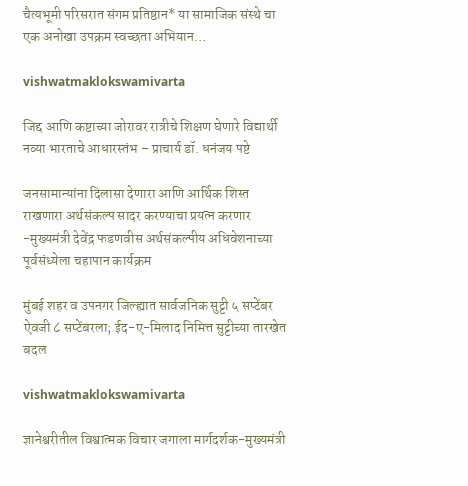चैत्यभूमी परिसरात संगम प्रतिष्ठान* या सामाजिक संस्थे चा एक अनोखा उपक्रम स्वच्छता अभियान…

vishwatmaklokswamivarta

जिद्द आणि कष्टाच्या जोरावर रात्रीचे शिक्षण घेणारे विद्यार्थी नव्या भारताचे आधारस्तंभ – प्राचार्य डॉ. धनंजय पष्टे

जनसामान्यांना दिलासा देणारा आणि आर्थिक शिस्त राखणारा अर्थसंकल्प सादर करण्याचा प्रयत्न करणार -मुख्यमंत्री देवेंद्र फडणवीस अर्थसंकल्पीय अधिवेशनाच्या पूर्वसंध्येला चहापान कार्यक्रम

मुंबई शहर व उपनगर जिल्ह्यात सार्वजनिक सुट्टी ५ सप्टेंबर ऐवजी ८ सप्टेंबरला; ईद-ए-मिलाद निमित्त सुट्टीच्या तारखेत बदल

vishwatmaklokswamivarta

ज्ञानेश्वरीतील विश्वात्मक विचार जगाला मार्गदर्शक-मुख्यमंत्री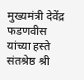मुख्यमंत्री देवेंद्र फडणवीस यांच्या हस्ते संतश्रेष्ठ श्री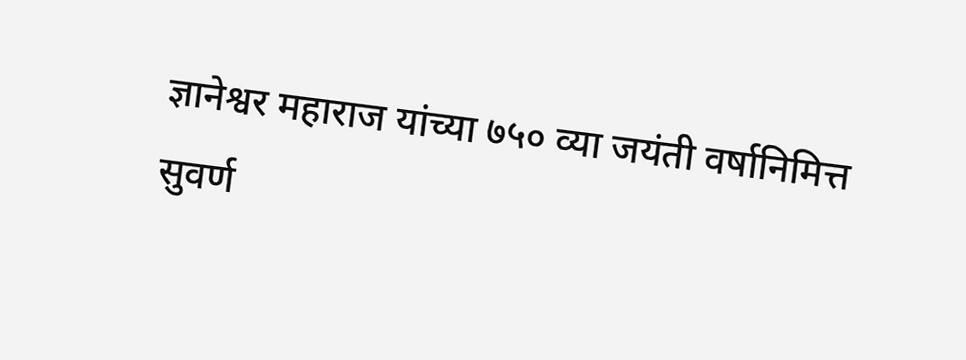ज्ञानेश्वर महाराज यांच्या ७५० व्या जयंती वर्षानिमित्त सुवर्ण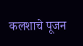कलशाचे पूजन